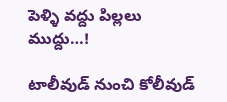పెళ్ళి వద్దు పిల్లలు ముద్దు…!

టాలీవుడ్ నుంచి కోలీవుడ్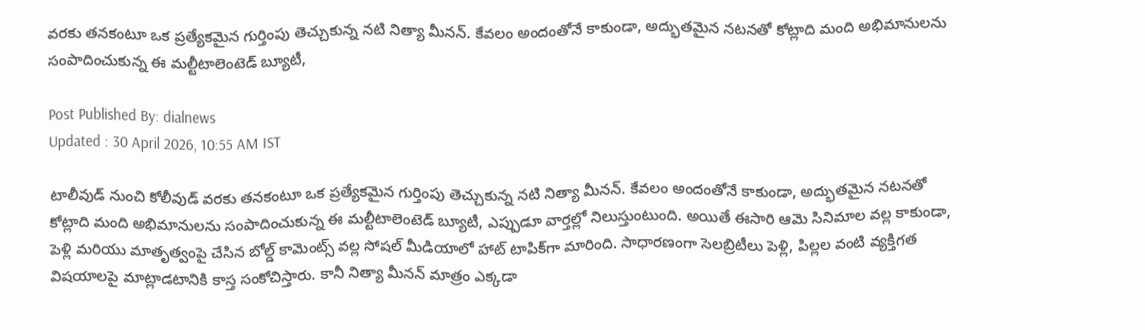వరకు తనకంటూ ఒక ప్రత్యేకమైన గుర్తింపు తెచ్చుకున్న నటి నిత్యా మీనన్. కేవలం అందంతోనే కాకుండా, అద్భుతమైన నటనతో కోట్లాది మంది అభిమానులను సంపాదించుకున్న ఈ మల్టీటాలెంటెడ్ బ్యూటీ,

Post Published By: dialnews
Updated : 30 April 2026, 10:55 AM IST

టాలీవుడ్ నుంచి కోలీవుడ్ వరకు తనకంటూ ఒక ప్రత్యేకమైన గుర్తింపు తెచ్చుకున్న నటి నిత్యా మీనన్. కేవలం అందంతోనే కాకుండా, అద్భుతమైన నటనతో కోట్లాది మంది అభిమానులను సంపాదించుకున్న ఈ మల్టీటాలెంటెడ్ బ్యూటీ, ఎప్పుడూ వార్తల్లో నిలుస్తుంటుంది. అయితే ఈసారి ఆమె సినిమాల వల్ల కాకుండా, పెళ్లి మరియు మాతృత్వంపై చేసిన బోల్డ్ కామెంట్స్ వల్ల సోషల్ మీడియాలో హాట్ టాపిక్‌గా మారింది. సాధారణంగా సెలబ్రిటీలు పెళ్లి, పిల్లల వంటి వ్యక్తిగత విషయాలపై మాట్లాడటానికి కాస్త సంకోచిస్తారు. కానీ నిత్యా మీనన్ మాత్రం ఎక్కడా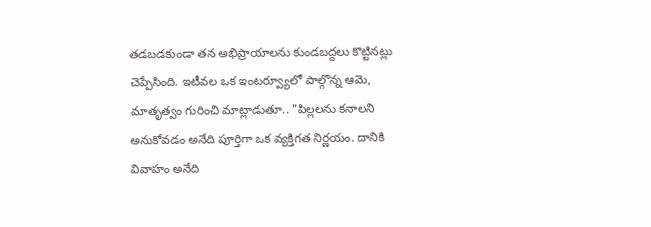తడబడకుండా తన అభిప్రాయాలను కుండబద్దలు కొట్టినట్లు చెప్పేసింది. ఇటీవల ఒక ఇంటర్వ్యూలో పాల్గొన్న ఆమె, మాతృత్వం గురించి మాట్లాడుతూ.. "పిల్లలను కనాలని అనుకోవడం అనేది పూర్తిగా ఒక వ్యక్తిగత నిర్ణయం. దానికి వివాహం అనేది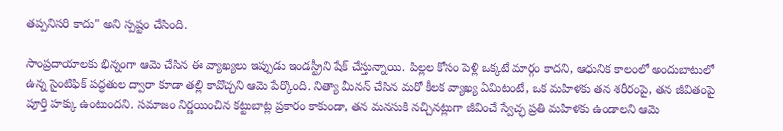తప్పనిసరి కాదు" అని స్పష్టం చేసింది.

సాంప్రదాయాలకు భిన్నంగా ఆమె చేసిన ఈ వ్యాఖ్యలు ఇప్పుడు ఇండస్ట్రీని షేక్ చేస్తున్నాయి. పిల్లల కోసం పెళ్లి ఒక్కటే మార్గం కాదని, ఆధునిక కాలంలో అందుబాటులో ఉన్న సైంటిఫిక్ పద్ధతుల ద్వారా కూడా తల్లి కావొచ్చని ఆమె పేర్కొంది. నిత్యా మీనన్ చేసిన మరో కీలక వ్యాఖ్య ఏమిటంటే, ఒక మహిళకు తన శరీరంపై, తన జీవితంపై పూర్తి హక్కు ఉంటుందని. సమాజం నిర్ణయించిన కట్టుబాట్ల ప్రకారం కాకుండా, తన మనసుకి నచ్చినట్లుగా జీవించే స్వేచ్ఛ ప్రతి మహిళకు ఉండాలని ఆమె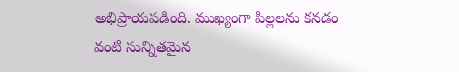అభిప్రాయపడింది. ముఖ్యంగా పిల్లలను కనడం వంటి సున్నితమైన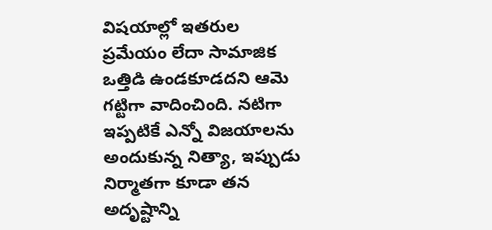విషయాల్లో ఇతరుల ప్రమేయం లేదా సామాజిక ఒత్తిడి ఉండకూడదని ఆమె గట్టిగా వాదించింది. నటిగా ఇప్పటికే ఎన్నో విజయాలను అందుకున్న నిత్యా, ఇప్పుడు నిర్మాతగా కూడా తన అదృష్టాన్ని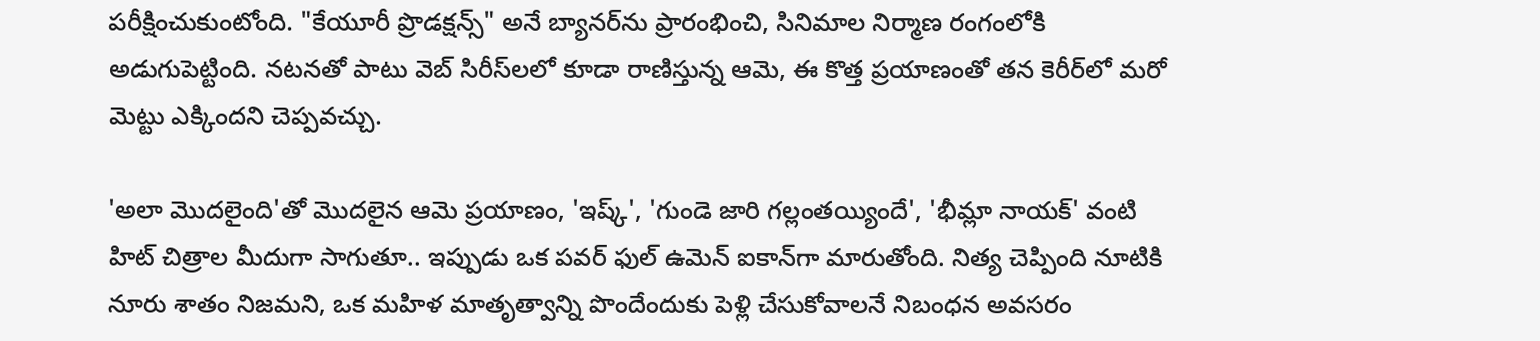పరీక్షించుకుంటోంది. "కేయూరీ ప్రొడక్షన్స్" అనే బ్యానర్‌ను ప్రారంభించి, సినిమాల నిర్మాణ రంగంలోకి అడుగుపెట్టింది. నటనతో పాటు వెబ్ సిరీస్‌లలో కూడా రాణిస్తున్న ఆమె, ఈ కొత్త ప్రయాణంతో తన కెరీర్‌లో మరో మెట్టు ఎక్కిందని చెప్పవచ్చు.

'అలా మొదలైంది'తో మొదలైన ఆమె ప్రయాణం, 'ఇష్క్', 'గుండె జారి గల్లంతయ్యిందే', 'భీమ్లా నాయక్' వంటి హిట్ చిత్రాల మీదుగా సాగుతూ.. ఇప్పుడు ఒక పవర్ ఫుల్ ఉమెన్ ఐకాన్‌గా మారుతోంది. నిత్య చెప్పింది నూటికి నూరు శాతం నిజమని, ఒక మహిళ మాతృత్వాన్ని పొందేందుకు పెళ్లి చేసుకోవాలనే నిబంధన అవసరం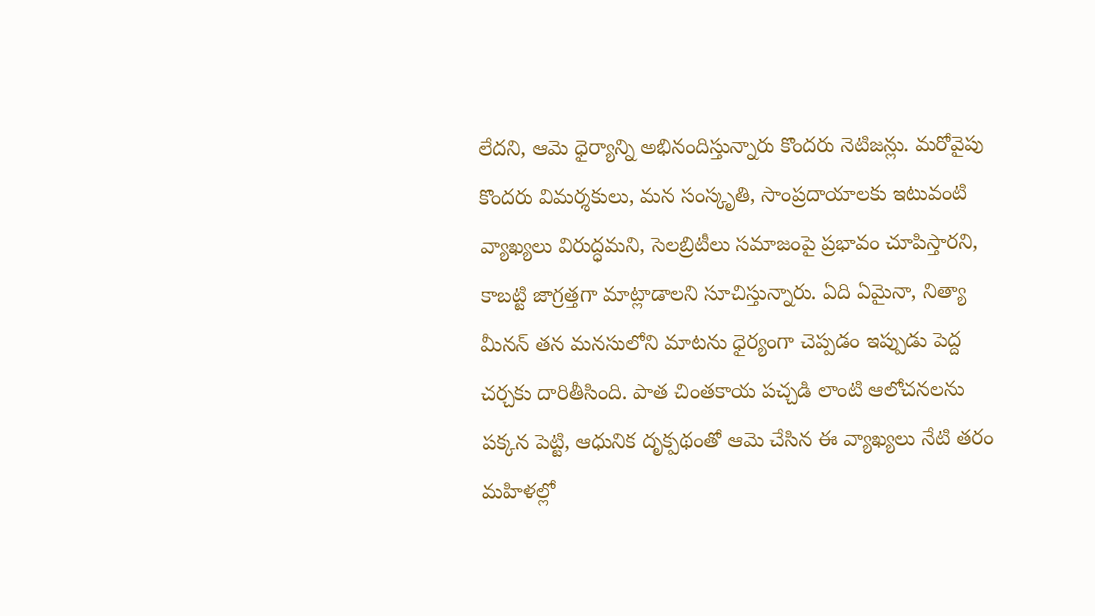లేదని, ఆమె ధైర్యాన్ని అభినందిస్తున్నారు కొందరు నెటిజన్లు. మరోవైపు కొందరు విమర్శకులు, మన సంస్కృతి, సాంప్రదాయాలకు ఇటువంటి వ్యాఖ్యలు విరుద్ధమని, సెలబ్రిటీలు సమాజంపై ప్రభావం చూపిస్తారని, కాబట్టి జాగ్రత్తగా మాట్లాడాలని సూచిస్తున్నారు. ఏది ఏమైనా, నిత్యా మీనన్ తన మనసులోని మాటను ధైర్యంగా చెప్పడం ఇప్పుడు పెద్ద చర్చకు దారితీసింది. పాత చింతకాయ పచ్చడి లాంటి ఆలోచనలను పక్కన పెట్టి, ఆధునిక దృక్పథంతో ఆమె చేసిన ఈ వ్యాఖ్యలు నేటి తరం మహిళల్లో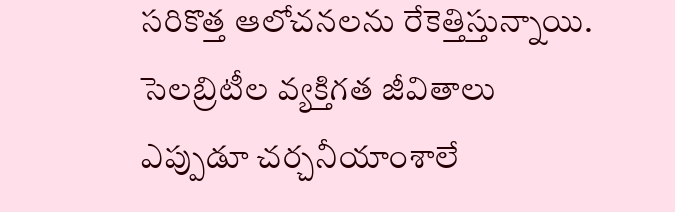సరికొత్త ఆలోచనలను రేకెత్తిస్తున్నాయి. సెలబ్రిటీల వ్యక్తిగత జీవితాలు ఎప్పుడూ చర్చనీయాంశాలే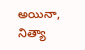అయినా, నిత్యా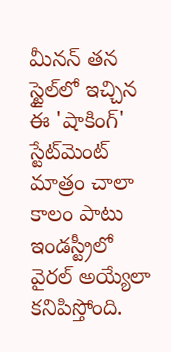మీనన్ తన స్టైల్‌లో ఇచ్చిన ఈ 'షాకింగ్' స్టేట్‌మెంట్ మాత్రం చాలా కాలం పాటు ఇండస్ట్రీలో వైరల్ అయ్యేలా కనిపిస్తోంది.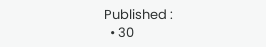Published :
  • 30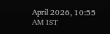April 2026, 10:55 AM IST